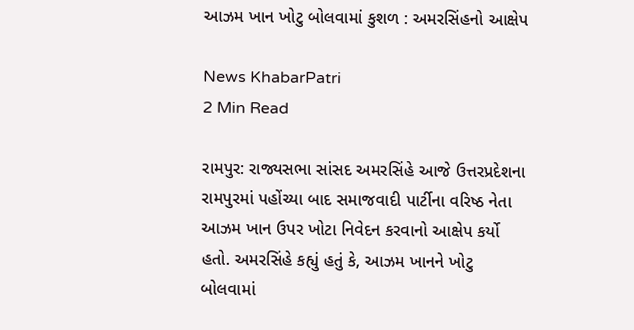આઝમ ખાન ખોટુ બોલવામાં કુશળ : અમરસિંહનો આક્ષેપ

News KhabarPatri
2 Min Read

રામપુર: રાજ્યસભા સાંસદ અમરસિંહે આજે ઉત્તરપ્રદેશના રામપુરમાં પહોંચ્યા બાદ સમાજવાદી પાર્ટીના વરિષ્ઠ નેતા આઝમ ખાન ઉપર ખોટા નિવેદન કરવાનો આક્ષેપ કર્યો હતો. અમરસિંહે કહ્યું હતું કે, આઝમ ખાનને ખોટુ બોલવામાં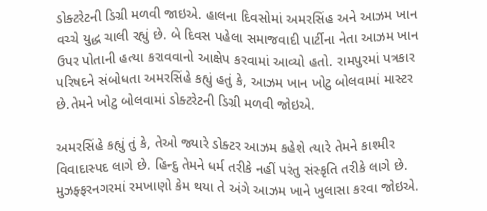ડોક્ટરેટની ડિગ્રી મળવી જાઇએ. હાલના દિવસોમાં અમરસિંહ અને આઝમ ખાન વચ્ચે યુદ્ધ ચાલી રહ્યું છે. બે દિવસ પહેલા સમાજવાદી પાર્ટીના નેતા આઝમ ખાન ઉપર પોતાની હત્યા કરાવવાનો આક્ષેપ કરવામાં આવ્યો હતો. રામપુરમાં પત્રકાર પરિષદને સંબોધતા અમરસિંહે કહ્યું હતું કે, આઝમ ખાન ખોટુ બોલવામાં માસ્ટર છે.તેમને ખોટુ બોલવામાં ડોક્ટરેટની ડિગ્રી મળવી જોઇએ.

અમરસિંહે કહ્યું તું કે, તેઓ જ્યારે ડોક્ટર આઝમ કહેશે ત્યારે તેમને કાશ્મીર વિવાદાસ્પદ લાગે છે. હિન્દુ તેમને ધર્મ તરીકે નહીં પરંતુ સંસ્કૃતિ તરીકે લાગે છે. મુઝફ્ફરનગરમાં રમખાણો કેમ થયા તે અંગે આઝમ ખાને ખુલાસા કરવા જોઇએ.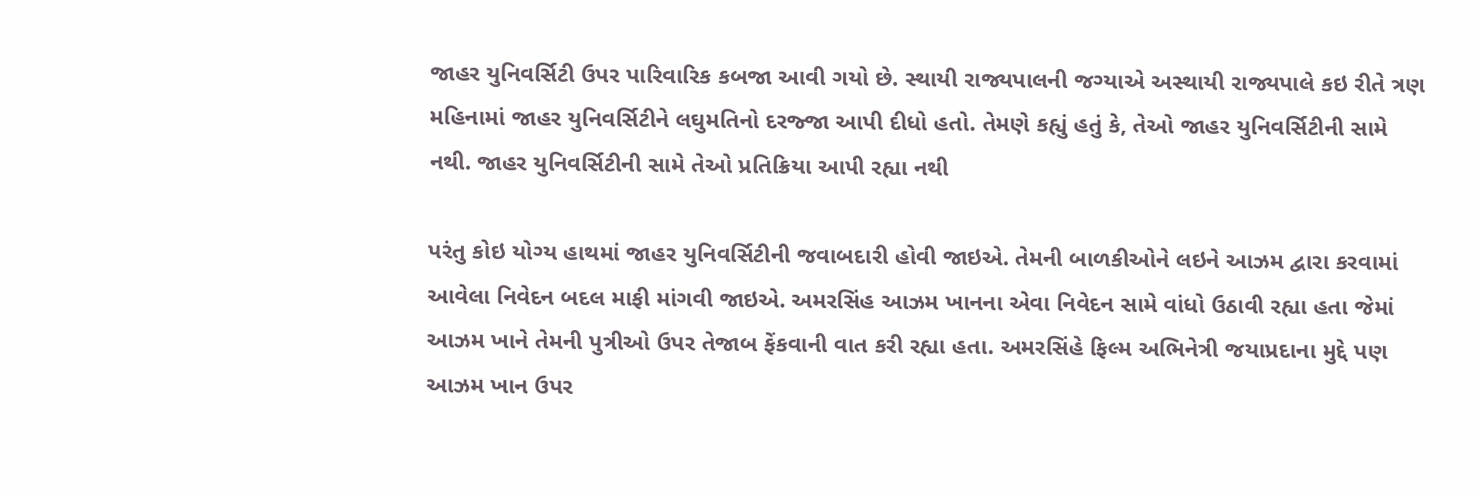જાહર યુનિવર્સિટી ઉપર પારિવારિક કબજા આવી ગયો છે. સ્થાયી રાજ્યપાલની જગ્યાએ અસ્થાયી રાજ્યપાલે કઇ રીતે ત્રણ મહિનામાં જાહર યુનિવર્સિટીને લઘુમતિનો દરજ્જા આપી દીધો હતો. તેમણે કહ્યું હતું કે, તેઓ જાહર યુનિવર્સિટીની સામે નથી. જાહર યુનિવર્સિટીની સામે તેઓ પ્રતિક્રિયા આપી રહ્યા નથી

પરંતુ કોઇ યોગ્ય હાથમાં જાહર યુનિવર્સિટીની જવાબદારી હોવી જાઇએ. તેમની બાળકીઓને લઇને આઝમ દ્વારા કરવામાં આવેલા નિવેદન બદલ માફી માંગવી જાઇએ. અમરસિંહ આઝમ ખાનના એવા નિવેદન સામે વાંધો ઉઠાવી રહ્યા હતા જેમાં આઝમ ખાને તેમની પુત્રીઓ ઉપર તેજાબ ફેંકવાની વાત કરી રહ્યા હતા. અમરસિંહે ફિલ્મ અભિનેત્રી જયાપ્રદાના મુદ્દે પણ આઝમ ખાન ઉપર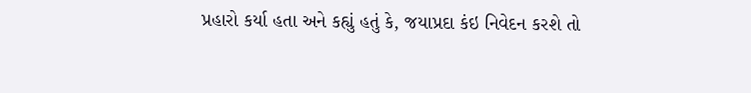પ્રહારો કર્યા હતા અને કહ્યું હતું કે, જયાપ્રદા કંઇ નિવેદન કરશે તો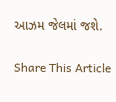આઝમ જેલમાં જશે.

Share This Article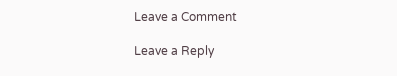Leave a Comment

Leave a Reply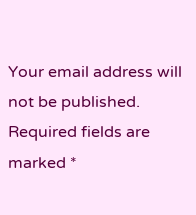Your email address will not be published. Required fields are marked *